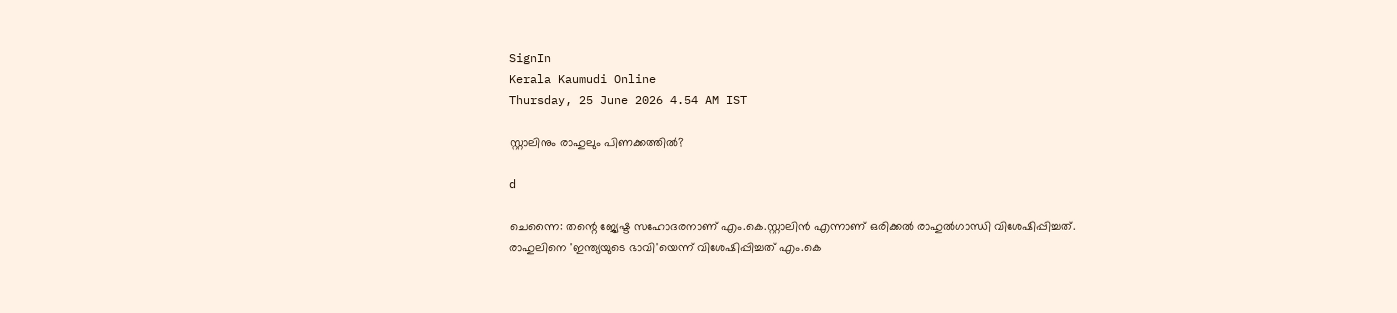SignIn
Kerala Kaumudi Online
Thursday, 25 June 2026 4.54 AM IST

സ്റ്റാലിനും രാഹുലും പിണക്കത്തിൽ?

d

ചെന്നൈ: തന്റെ ജ്യേഷ്ട സഹോദരനാണ് എം.കെ.സ്റ്റാലിൻ എന്നാണ് ഒരിക്കൽ രാഹുൽഗാന്ധി വിശേഷിപ്പിച്ചത്. രാഹുലിനെ 'ഇന്ത്യയുടെ ഭാവി'യെന്ന് വിശേഷിപ്പിച്ചത് എം.കെ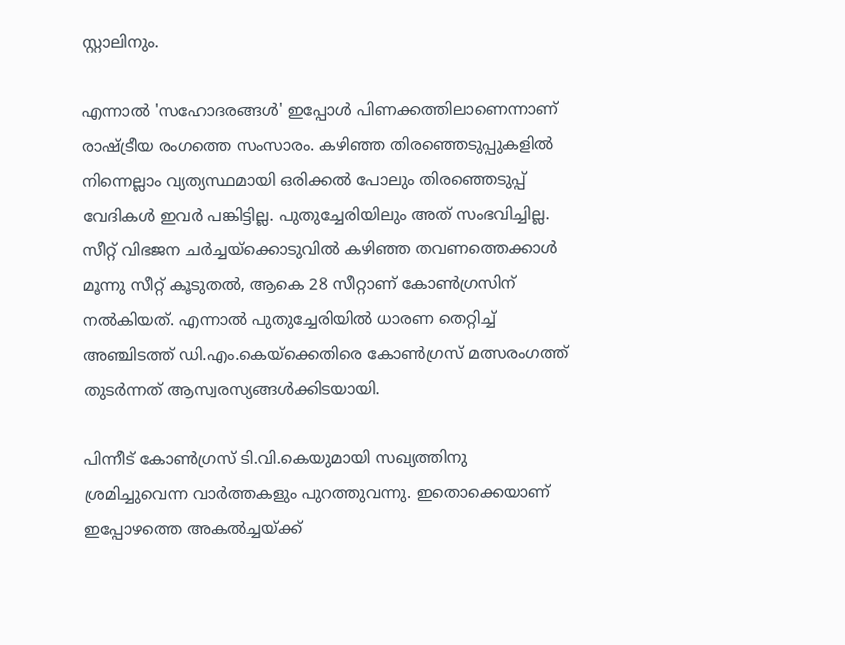സ്റ്റാലിനും.

എന്നാൽ 'സഹോദരങ്ങൾ' ഇപ്പോൾ പിണക്കത്തിലാണെന്നാണ് രാഷ്ട്രീയ രംഗത്തെ സംസാരം. കഴിഞ്ഞ തിരഞ്ഞെടുപ്പുകളിൽ നിന്നെല്ലാം വ്യത്യസ്ഥമായി ഒരിക്കൽ പോലും തിരഞ്ഞെടുപ്പ് വേദികൾ ഇവർ പങ്കിട്ടില്ല. പുതുച്ചേരിയിലും അത് സംഭവിച്ചില്ല. സീറ്റ് വിഭജന ചർച്ചയ്ക്കൊടുവിൽ കഴിഞ്ഞ തവണത്തെക്കാൾ മൂന്നു സീറ്റ് കൂടുതൽ, ആകെ 28 സീറ്റാണ് കോൺഗ്രസിന് നൽകിയത്. എന്നാൽ പുതുച്ചേരിയിൽ ധാരണ തെറ്റിച്ച് അഞ്ചിടത്ത് ഡി.എം.കെയ്ക്കെതിരെ കോൺഗ്രസ് മത്സരംഗത്ത് തുടർന്നത് ആസ്വരസ്യങ്ങൾക്കിടയായി.

പിന്നീട് കോൺഗ്രസ് ടി.വി.കെയുമായി സഖ്യത്തിനു ശ്രമിച്ചുവെന്ന വാർത്തകളും പുറത്തുവന്നു. ഇതൊക്കെയാണ് ഇപ്പോഴത്തെ അകൽച്ചയ്ക്ക്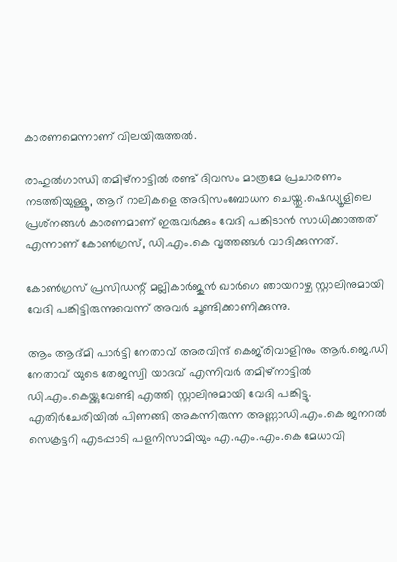കാരണമെന്നാണ് വിലയിരുത്തൽ.

രാഹുൽഗാന്ധി തമിഴ്‌നാട്ടിൽ രണ്ട് ദിവസം മാത്രമേ പ്രചാരണം നടത്തിയുള്ളൂ, ആറ് റാലികളെ അഭിസംബോധന ചെയ്തു.ഷെഡ്യൂളിലെ പ്രശ്‌നങ്ങൾ കാരണമാണ് ഇരുവർക്കും വേദി പങ്കിടാൻ സാധിക്കാത്തത് എന്നാണ് കോൺഗ്രസ്, ഡി.എം.കെ വൃത്തങ്ങൾ വാദിക്കുന്നത്.

കോൺഗ്രസ് പ്രസിഡന്റ് മല്ലികാർജുൻ ഖാർഗെ ഞായറാഴ്ച സ്റ്റാലിനുമായി വേദി പങ്കിട്ടിരുന്നുവെന്ന് അവർ ചൂണ്ടിക്കാണിക്കുന്നു.

ആം ആദ്മി പാർട്ടി നേതാവ് അരവിന്ദ് കെജ്‌രിവാളിനും ആർ.ജെ.ഡി നേതാവ് യുടെ തേജസ്വി യാദവ് എന്നിവർ തമിഴ്നാട്ടിൽ ഡി.എം.കെയ്ക്കുവേണ്ടി എത്തി സ്റ്റാലിനുമായി വേദി പങ്കിട്ടു. എതിർചേരിയിൽ പിണങ്ങി അകന്നിരുന്ന അണ്ണാഡി.എം.കെ ജനറൽ സെക്രട്ടറി എടപ്പാടി പളനിസാമിയും എ.എം.എം.കെ മേധാവി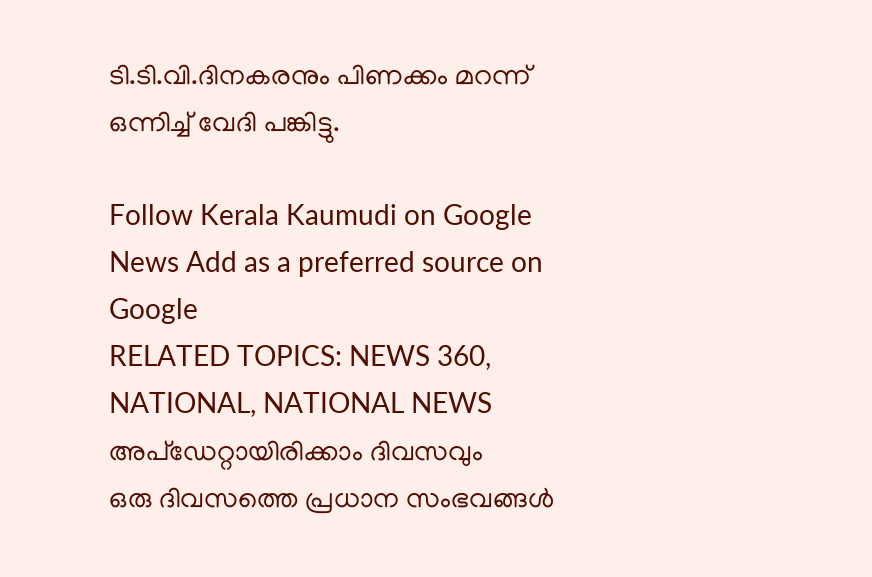ടി.ടി.വി.ദിനകരനും പിണക്കം മറന്ന് ഒന്നിച്ച് വേദി പങ്കിട്ടു.

Follow Kerala Kaumudi on Google News Add as a preferred source on Google
RELATED TOPICS: NEWS 360, NATIONAL, NATIONAL NEWS
അപ്ഡേറ്റായിരിക്കാം ദിവസവും
ഒരു ദിവസത്തെ പ്രധാന സംഭവങ്ങൾ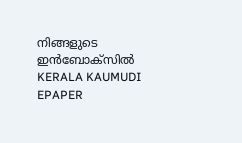നിങ്ങളുടെ ഇൻബോക്സിൽ
KERALA KAUMUDI EPAPER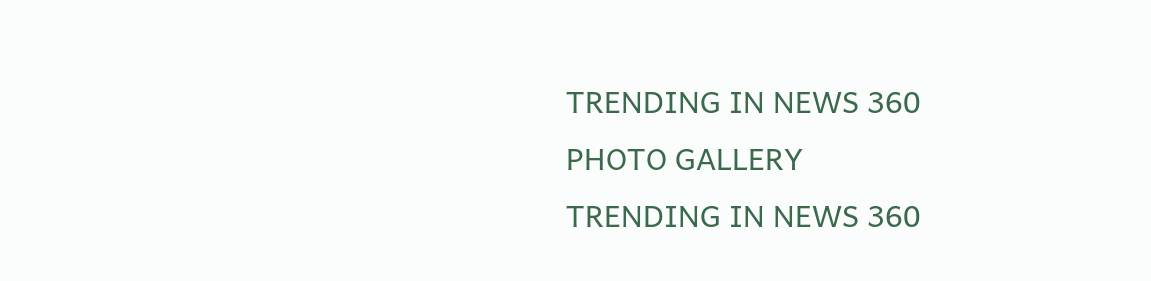TRENDING IN NEWS 360
PHOTO GALLERY
TRENDING IN NEWS 360